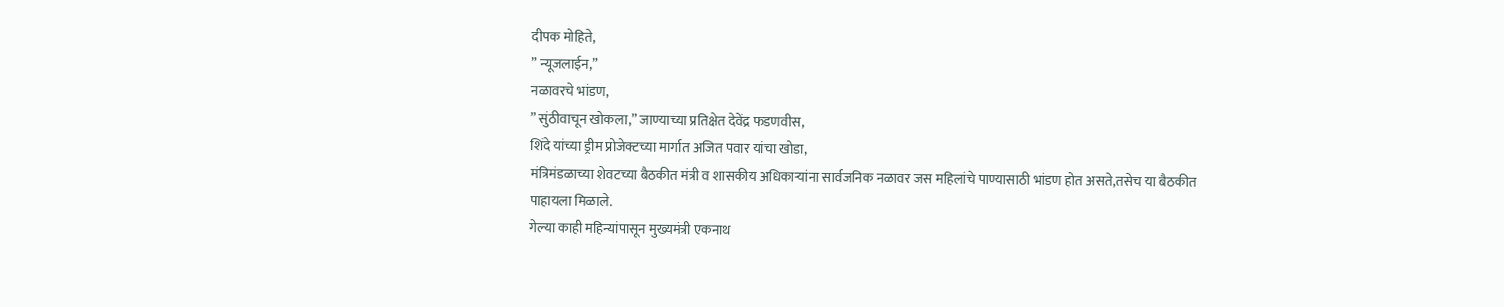दीपक मोहिते,
” न्यूजलाईन,”
नळावरचे भांडण,
” सुंठीवाचून खोकला,” जाण्याच्या प्रतिक्षेत देवेंद्र फडणवीस,
शिंदे यांच्या ड्रीम प्रोजेक्टच्या मार्गात अजित पवार यांचा खोडा,
मंत्रिमंडळाच्या शेवटच्या बैठकीत मंत्री व शासकीय अधिकाऱ्यांना सार्वजनिक नळावर जस महिलांचे पाण्यासाठी भांडण होत असते,तसेच या बैठकीत पाहायला मिळाले.
गेल्या काही महिन्यांपासून मुख्यमंत्री एकनाथ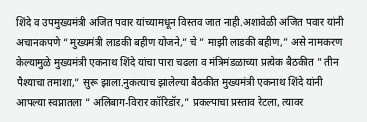शिंदे व उपमुख्यमंत्री अजित पवार यांच्यामधून विस्तव जात नाही.अशावेळी अजित पवार यांनी अचानकपणे ” मुख्यमंत्री लाडकी बहीण योजने,” चे ” माझी लाडकी बहीण,” असे नामकरण केल्यामुळे मुख्यमंत्री एकनाथ शिंदे यांचा पारा चढला व मंत्रिमंडळाच्या प्रत्येक बैठकीत ” तीन पैश्याचा तमाशा,” सुरू झाला.नुकत्याच झालेल्या बैठकीत मुख्यमंत्री एकनाथ शिंदे यांनी आपल्या स्वप्नातला ” अलिबाग-विरार कॉरिडॉर,” प्रकल्पाचा प्रस्ताव रेटला, त्यावर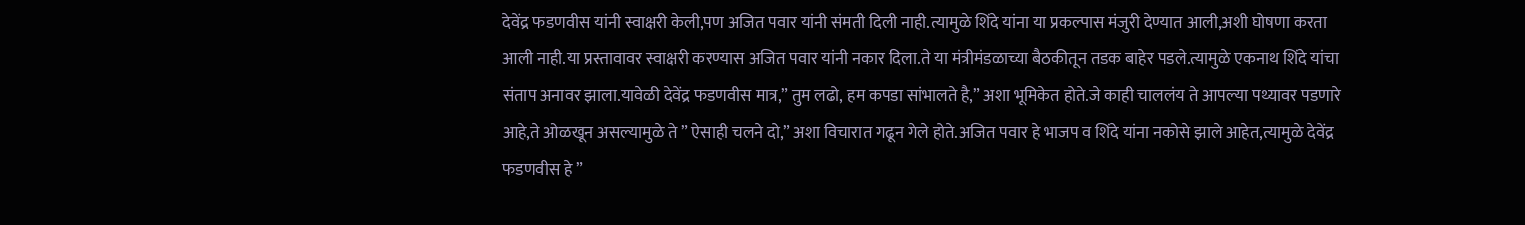देवेंद्र फडणवीस यांनी स्वाक्षरी केली,पण अजित पवार यांनी संमती दिली नाही.त्यामुळे शिंदे यांना या प्रकल्पास मंजुरी देण्यात आली,अशी घोषणा करता आली नाही.या प्रस्तावावर स्वाक्षरी करण्यास अजित पवार यांनी नकार दिला.ते या मंत्रीमंडळाच्या बैठकीतून तडक बाहेर पडले.त्यामुळे एकनाथ शिंदे यांचा संताप अनावर झाला.यावेळी देवेंद्र फडणवीस मात्र,” तुम लढो, हम कपडा सांभालते है,” अशा भूमिकेत होते.जे काही चाललंय ते आपल्या पथ्यावर पडणारे आहे,ते ओळखून असल्यामुळे ते ” ऐसाही चलने दो,” अशा विचारात गढून गेले होते.अजित पवार हे भाजप व शिंदे यांना नकोसे झाले आहेत,त्यामुळे देवेंद्र फडणवीस हे ”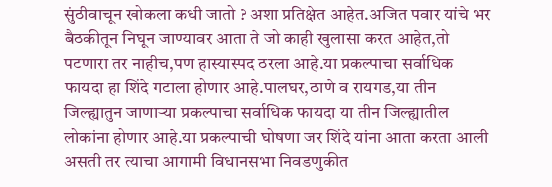सुंठीवाचून खोकला कधी जातो ? अशा प्रतिक्षेत आहेत.अजित पवार यांचे भर बैठकीतून निघून जाण्यावर आता ते जो काही खुलासा करत आहेत,तो पटणारा तर नाहीच,पण हास्यास्पद ठरला आहे.या प्रकल्पाचा सर्वाधिक फायदा हा शिंदे गटाला होणार आहे.पालघर,ठाणे व रायगड,या तीन जिल्ह्यातुन जाणाऱ्या प्रकल्पाचा सर्वाधिक फायदा या तीन जिल्ह्यातील लोकांना होणार आहे.या प्रकल्पाची घोषणा जर शिंदे यांना आता करता आली असती तर त्याचा आगामी विधानसभा निवडणुकीत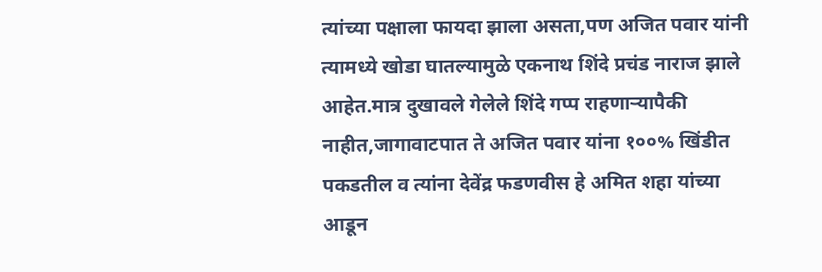त्यांच्या पक्षाला फायदा झाला असता,पण अजित पवार यांनी त्यामध्ये खोडा घातल्यामुळे एकनाथ शिंदे प्रचंड नाराज झाले आहेत.मात्र दुखावले गेलेले शिंदे गप्प राहणाऱ्यापैकी नाहीत,जागावाटपात ते अजित पवार यांना १००% खिंडीत पकडतील व त्यांना देवेंद्र फडणवीस हे अमित शहा यांच्या आडून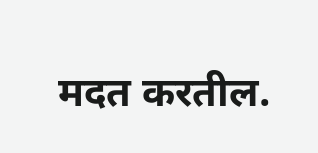मदत करतील.